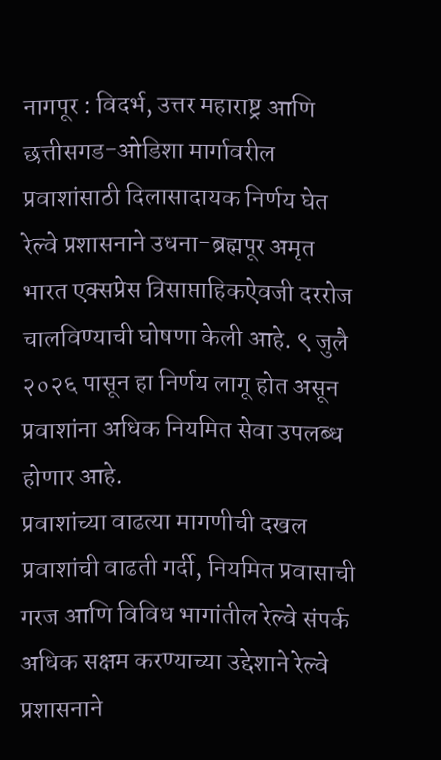नागपूर : विदर्भ, उत्तर महाराष्ट्र आणि छत्तीसगड-ओडिशा मार्गावरील प्रवाशांसाठी दिलासादायक निर्णय घेत रेल्वे प्रशासनाने उधना-ब्रह्मपूर अमृत भारत एक्सप्रेस त्रिसाप्ताहिकऐवजी दररोज चालविण्याची घोषणा केली आहे. ९ जुलै २०२६ पासून हा निर्णय लागू होत असून प्रवाशांना अधिक नियमित सेवा उपलब्ध होणार आहे.
प्रवाशांच्या वाढत्या मागणीची दखल
प्रवाशांची वाढती गर्दी, नियमित प्रवासाची गरज आणि विविध भागांतील रेल्वे संपर्क अधिक सक्षम करण्याच्या उद्देशाने रेल्वे प्रशासनाने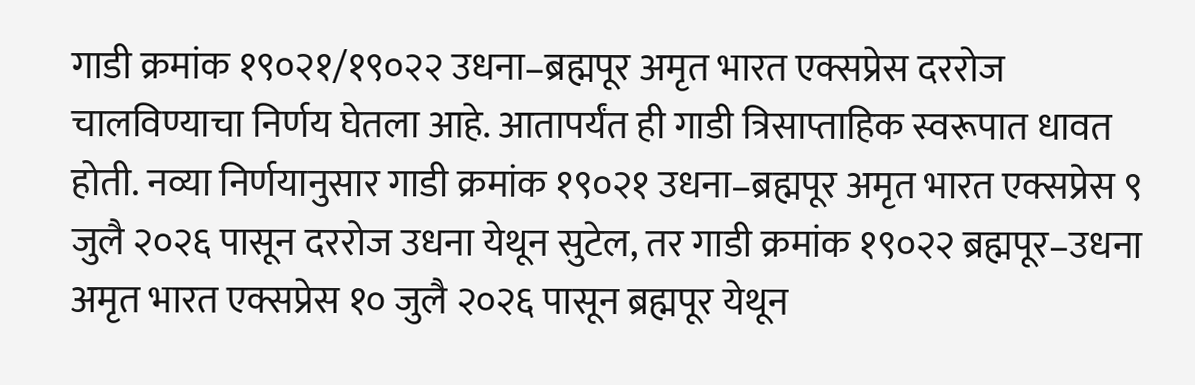गाडी क्रमांक १९०२१/१९०२२ उधना–ब्रह्मपूर अमृत भारत एक्सप्रेस दररोज चालविण्याचा निर्णय घेतला आहे. आतापर्यंत ही गाडी त्रिसाप्ताहिक स्वरूपात धावत होती. नव्या निर्णयानुसार गाडी क्रमांक १९०२१ उधना–ब्रह्मपूर अमृत भारत एक्सप्रेस ९ जुलै २०२६ पासून दररोज उधना येथून सुटेल, तर गाडी क्रमांक १९०२२ ब्रह्मपूर–उधना अमृत भारत एक्सप्रेस १० जुलै २०२६ पासून ब्रह्मपूर येथून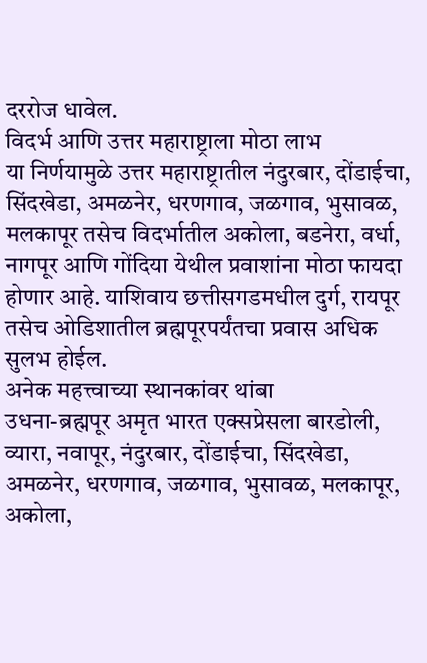दररोज धावेल.
विदर्भ आणि उत्तर महाराष्ट्राला मोठा लाभ
या निर्णयामुळे उत्तर महाराष्ट्रातील नंदुरबार, दोंडाईचा, सिंदखेडा, अमळनेर, धरणगाव, जळगाव, भुसावळ, मलकापूर तसेच विदर्भातील अकोला, बडनेरा, वर्धा, नागपूर आणि गोंदिया येथील प्रवाशांना मोठा फायदा होणार आहे. याशिवाय छत्तीसगडमधील दुर्ग, रायपूर तसेच ओडिशातील ब्रह्मपूरपर्यंतचा प्रवास अधिक सुलभ होईल.
अनेक महत्त्वाच्या स्थानकांवर थांबा
उधना-ब्रह्मपूर अमृत भारत एक्सप्रेसला बारडोली, व्यारा, नवापूर, नंदुरबार, दोंडाईचा, सिंदखेडा, अमळनेर, धरणगाव, जळगाव, भुसावळ, मलकापूर, अकोला,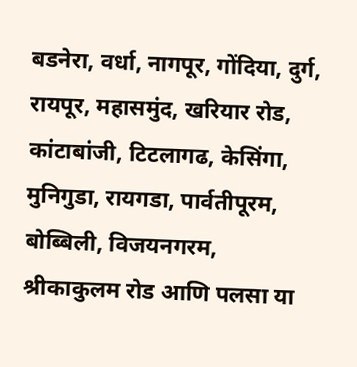बडनेरा, वर्धा, नागपूर, गोंदिया, दुर्ग, रायपूर, महासमुंद, खरियार रोड, कांटाबांजी, टिटलागढ, केसिंगा, मुनिगुडा, रायगडा, पार्वतीपूरम, बोब्बिली, विजयनगरम, श्रीकाकुलम रोड आणि पलसा या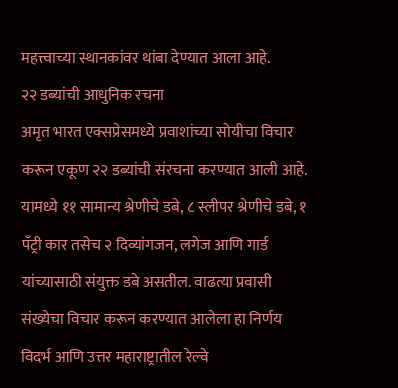महत्त्वाच्या स्थानकांवर थांबा देण्यात आला आहे.
२२ डब्यांची आधुनिक रचना
अमृत भारत एक्सप्रेसमध्ये प्रवाशांच्या सोयीचा विचार करून एकूण २२ डब्यांची संरचना करण्यात आली आहे. यामध्ये ११ सामान्य श्रेणीचे डबे, ८ स्लीपर श्रेणीचे डबे, १ पँट्री कार तसेच २ दिव्यांगजन, लगेज आणि गार्ड यांच्यासाठी संयुक्त डबे असतील. वाढत्या प्रवासी संख्येचा विचार करून करण्यात आलेला हा निर्णय विदर्भ आणि उत्तर महाराष्ट्रातील रेल्वे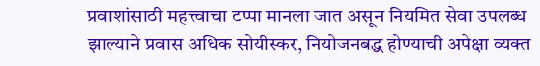प्रवाशांसाठी महत्त्वाचा टप्पा मानला जात असून नियमित सेवा उपलब्ध झाल्याने प्रवास अधिक सोयीस्कर, नियोजनबद्ध होण्याची अपेक्षा व्यक्त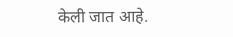केली जात आहे.